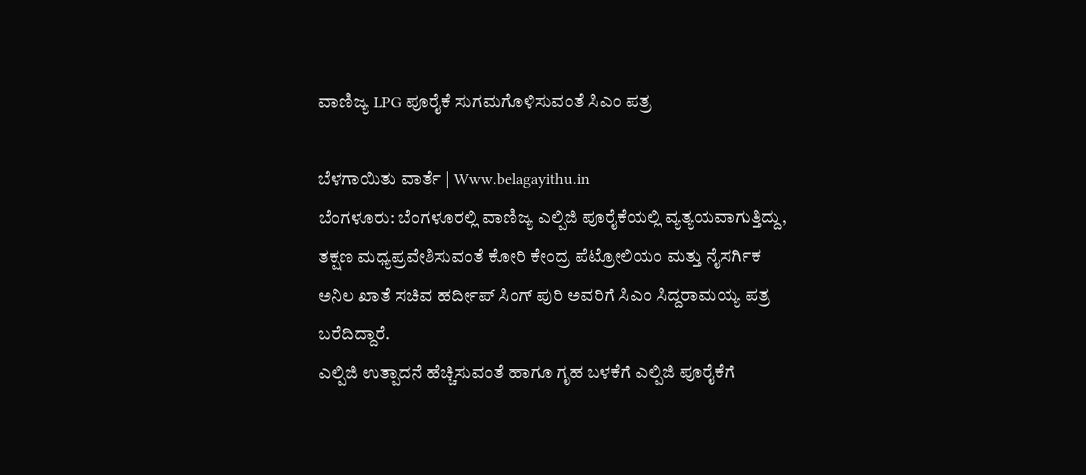ವಾಣಿಜ್ಯ LPG ಪೂರೈಕೆ ಸುಗಮಗೊಳಿಸುವಂತೆ‌ ಸಿಎಂ ಪತ್ರ

ಬೆಳಗಾಯಿತು ವಾರ್ತೆ | Www.belagayithu.in
ಬೆಂಗಳೂರು: ಬೆಂಗಳೂರಲ್ಲಿ ವಾಣಿಜ್ಯ ಎಲ್ಪಿಜಿ ಪೂರೈಕೆಯಲ್ಲಿ ವ್ಯತ್ಯಯವಾಗುತ್ತಿದ್ದು, ತಕ್ಷಣ ಮಧ್ಯಪ್ರವೇಶಿಸುವಂತೆ ಕೋರಿ ಕೇಂದ್ರ ಪೆಟ್ರೋಲಿಯಂ ಮತ್ತು ನೈಸರ್ಗಿಕ ಅನಿಲ ಖಾತೆ ಸಚಿವ ಹರ್ದೀಪ್ ಸಿಂಗ್ ಪುರಿ ಅವರಿಗೆ ಸಿಎಂ ಸಿದ್ದರಾಮಯ್ಯ ಪತ್ರ ಬರೆದಿದ್ದಾರೆ.
ಎಲ್ಪಿಜಿ ಉತ್ಪಾದನೆ ಹೆಚ್ಚಿಸುವಂತೆ ಹಾಗೂ ಗೃಹ ಬಳಕೆಗೆ ಎಲ್ಪಿಜಿ ಪೂರೈಕೆಗೆ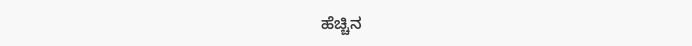ಹೆಚ್ಚಿನ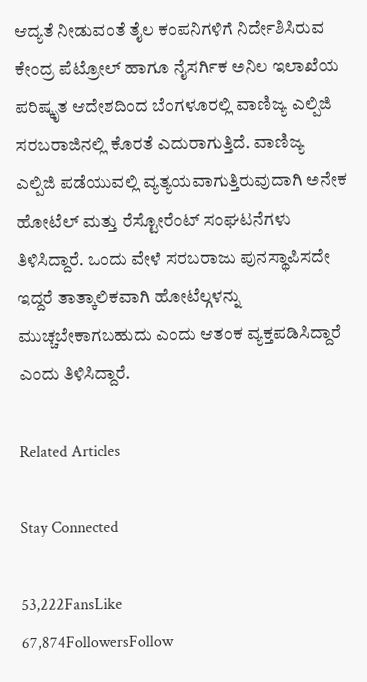ಆದ್ಯತೆ ನೀಡುವಂತೆ ತೈಲ ಕಂಪನಿಗಳಿಗೆ ನಿರ್ದೇಶಿಸಿರುವ ಕೇಂದ್ರ ಪೆಟ್ರೋಲ್ ಹಾಗೂ ನೈಸರ್ಗಿಕ ಅನಿಲ ಇಲಾಖೆಯ ಪರಿಷ್ಕೃತ ಆದೇಶದಿಂದ ಬೆಂಗಳೂರಲ್ಲಿ ವಾಣಿಜ್ಯ ಎಲ್ಪಿಜಿ ಸರಬರಾಜಿನಲ್ಲಿ ಕೊರತೆ ಎದುರಾಗುತ್ತಿದೆ. ವಾಣಿಜ್ಯ ಎಲ್ಪಿಜಿ ಪಡೆಯುವಲ್ಲಿ ವ್ಯತ್ಯಯವಾಗುತ್ತಿರುವುದಾಗಿ ಅನೇಕ ಹೋಟೆಲ್ ಮತ್ತು ರೆಸ್ಟೋರೆಂಟ್ ಸಂಘಟನೆಗಳು ತಿಳಿಸಿದ್ದಾರೆ. ಒಂದು ವೇಳೆ ಸರಬರಾಜು ಪುನಸ್ಥಾಪಿಸದೇ ಇದ್ದರೆ ತಾತ್ಕಾಲಿಕವಾಗಿ ಹೋಟೆಲ್ಗಳನ್ನು ಮುಚ್ಚಬೇಕಾಗಬಹುದು ಎಂದು ಆತಂಕ ವ್ಯಕ್ತಪಡಿಸಿದ್ದಾರೆ ಎಂದು ತಿಳಿಸಿದ್ದಾರೆ.

Related Articles

Stay Connected

53,222FansLike
67,874FollowersFollow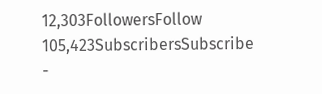12,303FollowersFollow
105,423SubscribersSubscribe
-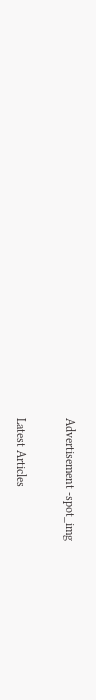Advertisement -spot_img

Latest Articles